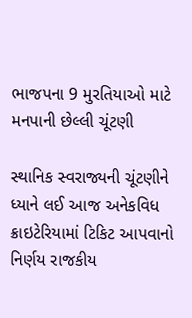ભાજપના 9 મુરતિયાઓ માટે મનપાની છેલ્લી ચૂંટણી

સ્થાનિક સ્વરાજ્યની ચૂંટણીને ધ્યાને લઈ આજ અનેકવિધ ક્રાઇટેરિયામાં ટિકિટ આપવાનો નિર્ણય રાજકીય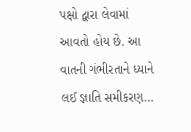પક્ષો દ્વારા લેવામાં આવતો હોય છે. આ વાતની ગંભીરતાને ધ્યાને લઈ જ્ઞાતિ સમીકરણ…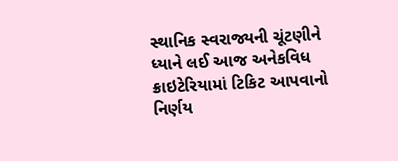સ્થાનિક સ્વરાજ્યની ચૂંટણીને ધ્યાને લઈ આજ અનેકવિધ ક્રાઇટેરિયામાં ટિકિટ આપવાનો નિર્ણય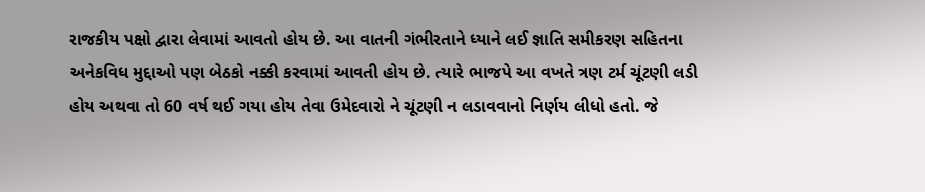રાજકીય પક્ષો દ્વારા લેવામાં આવતો હોય છે. આ વાતની ગંભીરતાને ધ્યાને લઈ જ્ઞાતિ સમીકરણ સહિતના અનેકવિધ મુદ્દાઓ પણ બેઠકો નક્કી કરવામાં આવતી હોય છે. ત્યારે ભાજપે આ વખતે ત્રણ ટર્મ ચૂંટણી લડી હોય અથવા તો 60 વર્ષ થઈ ગયા હોય તેવા ઉમેદવારો ને ચૂંટણી ન લડાવવાનો નિર્ણય લીધો હતો. જે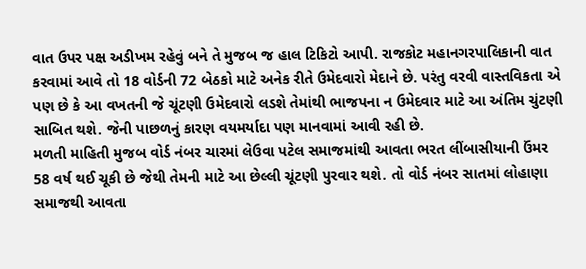વાત ઉપર પક્ષ અડીખમ રહેવું બને તે મુજબ જ હાલ ટિકિટો આપી. રાજકોટ મહાનગરપાલિકાની વાત કરવામાં આવે તો 18 વોર્ડની 72 બેઠકો માટે અનેક રીતે ઉમેદવારો મેદાને છે. પરંતુ વરવી વાસ્તવિકતા એ પણ છે કે આ વખતની જે ચૂંટણી ઉમેદવારો લડશે તેમાંથી ભાજપના ન ઉમેદવાર માટે આ અંતિમ ચુંટણી સાબિત થશે. જેની પાછળનું કારણ વયમર્યાદા પણ માનવામાં આવી રહી છે.
મળતી માહિતી મુજબ વોર્ડ નંબર ચારમાં લેઉવા પટેલ સમાજમાંથી આવતા ભરત લીંબાસીયાની ઉંમર 58 વર્ષ થઈ ચૂકી છે જેથી તેમની માટે આ છેલ્લી ચૂંટણી પુરવાર થશે. તો વોર્ડ નંબર સાતમાં લોહાણા સમાજથી આવતા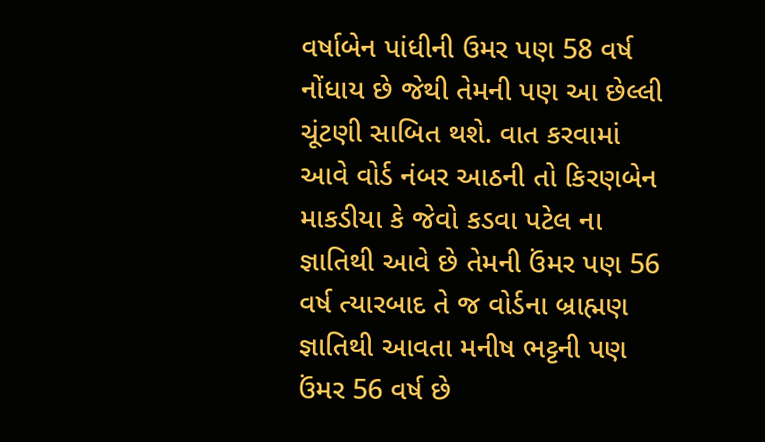વર્ષાબેન પાંધીની ઉમર પણ 58 વર્ષ નોંધાય છે જેથી તેમની પણ આ છેલ્લી ચૂંટણી સાબિત થશે. વાત કરવામાં આવે વોર્ડ નંબર આઠની તો કિરણબેન માકડીયા કે જેવો કડવા પટેલ ના જ્ઞાતિથી આવે છે તેમની ઉંમર પણ 56 વર્ષ ત્યારબાદ તે જ વોર્ડના બ્રાહ્મણ જ્ઞાતિથી આવતા મનીષ ભટ્ટની પણ ઉંમર 56 વર્ષ છે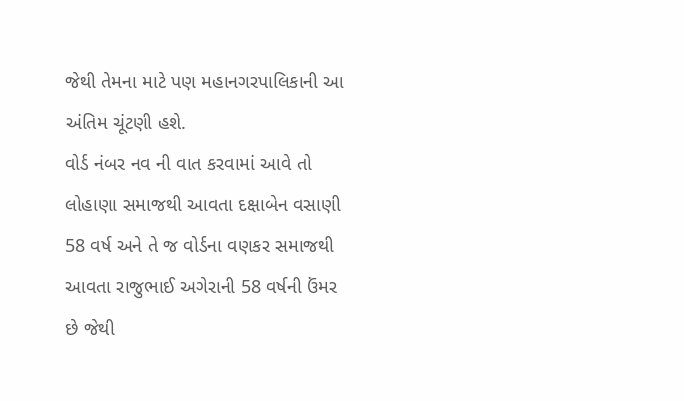જેથી તેમના માટે પણ મહાનગરપાલિકાની આ અંતિમ ચૂંટણી હશે.
વોર્ડ નંબર નવ ની વાત કરવામાં આવે તો લોહાણા સમાજથી આવતા દક્ષાબેન વસાણી 58 વર્ષ અને તે જ વોર્ડના વણકર સમાજથી આવતા રાજુભાઈ અગેરાની 58 વર્ષની ઉંમર છે જેથી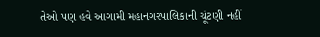તેઓ પણ હવે આગામી મહાનગરપાલિકાની ચૂંટણી નહીં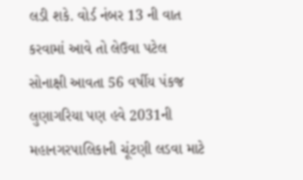લડી શકે. વોર્ડ નંબર 13 ની વાત કરવામાં આવે તો લેઉવા પટેલ સોનાક્ષી આવતા 56 વર્ષીય પંકજ લુણાગરિયા પણ હવે 2031ની મહાનગરપાલિકાની ચૂંટણી લડવા માટે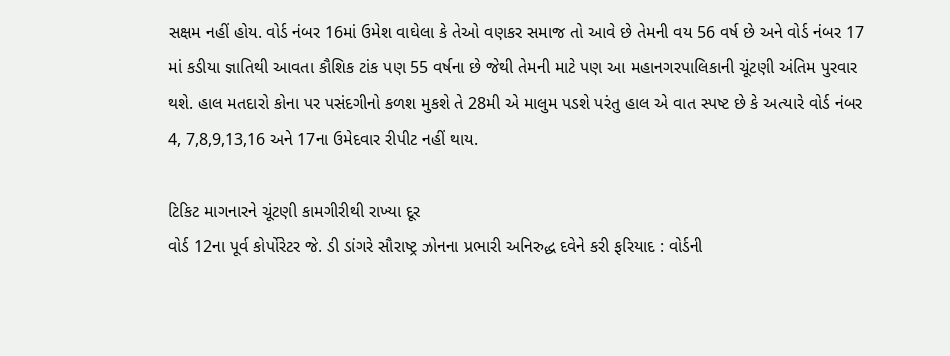સક્ષમ નહીં હોય. વોર્ડ નંબર 16માં ઉમેશ વાઘેલા કે તેઓ વણકર સમાજ તો આવે છે તેમની વય 56 વર્ષ છે અને વોર્ડ નંબર 17 માં કડીયા જ્ઞાતિથી આવતા કૌશિક ટાંક પણ 55 વર્ષના છે જેથી તેમની માટે પણ આ મહાનગરપાલિકાની ચૂંટણી અંતિમ પુરવાર થશે. હાલ મતદારો કોના પર પસંદગીનો કળશ મુકશે તે 28મી એ માલુમ પડશે પરંતુ હાલ એ વાત સ્પષ્ટ છે કે અત્યારે વોર્ડ નંબર 4, 7,8,9,13,16 અને 17ના ઉમેદવાર રીપીટ નહીં થાય.

ટિકિટ માગનારને ચૂંટણી કામગીરીથી રાખ્યા દૂર
વોર્ડ 12ના પૂર્વ કોર્પોરેટર જે. ડી ડાંગરે સૌરાષ્ટ્ર ઝોનના પ્રભારી અનિરુદ્ધ દવેને કરી ફરિયાદ : વોર્ડની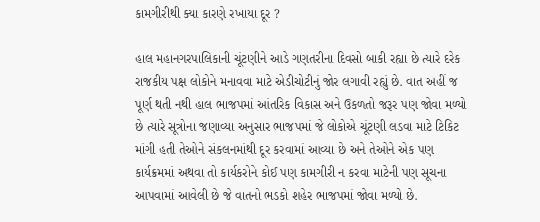કામગીરીથી ક્યા કારણે રખાયા દૂર ?

હાલ મહાનગરપાલિકાની ચૂંટણીને આડે ગણતરીના દિવસો બાકી રહ્યા છે ત્યારે દરેક રાજકીય પક્ષ લોકોને મનાવવા માટે એડીચોટીનું જોર લગાવી રહ્યું છે. વાત અહીં જ પૂર્ણ થતી નથી હાલ ભાજપમાં આંતરિક વિકાસ અને ઉકળતો જરૂર પણ જોવા મળ્યો છે ત્યારે સૂત્રોના જણાવ્યા અનુસાર ભાજપમાં જે લોકોએ ચૂંટણી લડવા માટે ટિકિટ માંગી હતી તેઓને સંકલનમાંથી દૂર કરવામાં આવ્યા છે અને તેઓને એક પણ કાર્યક્રમમાં અથવા તો કાર્યકરોને કોઈ પણ કામગીરી ન કરવા માટેની પણ સૂચના આપવામાં આવેલી છે જે વાતનો ભડકો શહેર ભાજપમાં જોવા મળ્યો છે.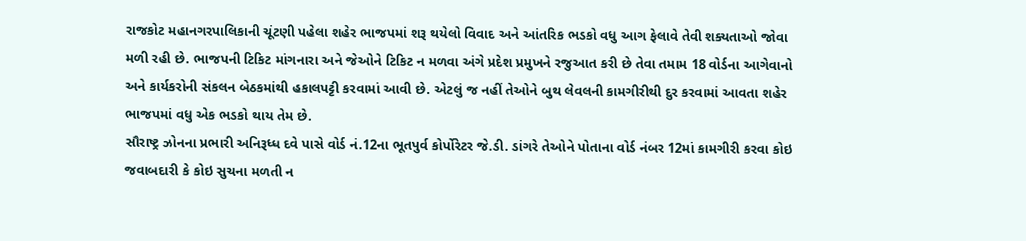રાજકોટ મહાનગરપાલિકાની ચૂંટણી પહેલા શહેર ભાજપમાં શરૂ થયેલો વિવાદ અને આંતરિક ભડકો વધુ આગ ફેલાવે તેવી શક્યતાઓ જોવા મળી રહી છે. ભાજપની ટિકિટ માંગનારા અને જેઓને ટિકિટ ન મળવા અંગે પ્રદેશ પ્રમુખને રજુઆત કરી છે તેવા તમામ 18 વોર્ડના આગેવાનો અને કાર્યકરોની સંકલન બેઠકમાંથી હકાલપટ્ટી કરવામાં આવી છે. એટલું જ નહીં તેઓને બુથ લેવલની કામગીરીથી દુર કરવામાં આવતા શહેર ભાજપમાં વધુ એક ભડકો થાય તેમ છે.
સૌરાષ્ટ્ર ઝોનના પ્રભારી અનિરૂધ્ધ દવે પાસે વોર્ડ નં.12ના ભૂતપુર્વ કોર્પોરેટર જે.ડી. ડાંગરે તેઓને પોતાના વોર્ડ નંબર 12માં કામગીરી કરવા કોઇ જવાબદારી કે કોઇ સુચના મળતી ન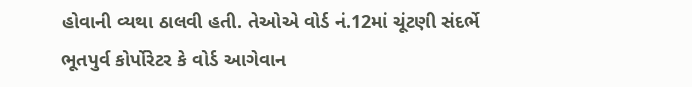હોવાની વ્યથા ઠાલવી હતી. તેઓએ વોર્ડ નં.12માં ચૂંટણી સંદર્ભે ભૂતપુર્વ કોર્પોરેટર કે વોર્ડ આગેવાન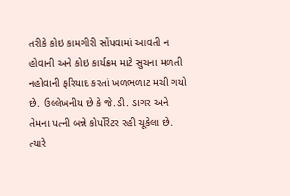તરીકે કોઇ કામગીરી સોંપવામાં આવતી ન હોવાની અને કોઇ કાર્યક્રમ માટે સુચના મળતી નહોવાની ફરિયાદ કરતાં ખળભળાટ મચી ગયો છે. ઉલ્લેખનીય છે કે જે.ડી. ડાગર અને તેમના પત્ની બન્ને કોર્પોરેટર રહી ચૂકેલા છે. ત્યારે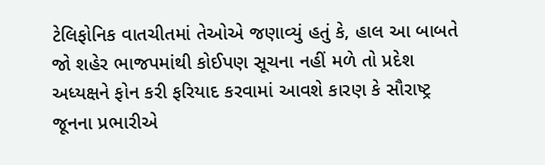ટેલિફોનિક વાતચીતમાં તેઓએ જણાવ્યું હતું કે, હાલ આ બાબતે જો શહેર ભાજપમાંથી કોઈપણ સૂચના નહીં મળે તો પ્રદેશ અધ્યક્ષને ફોન કરી ફરિયાદ કરવામાં આવશે કારણ કે સૌરાષ્ટ્ર જૂનના પ્રભારીએ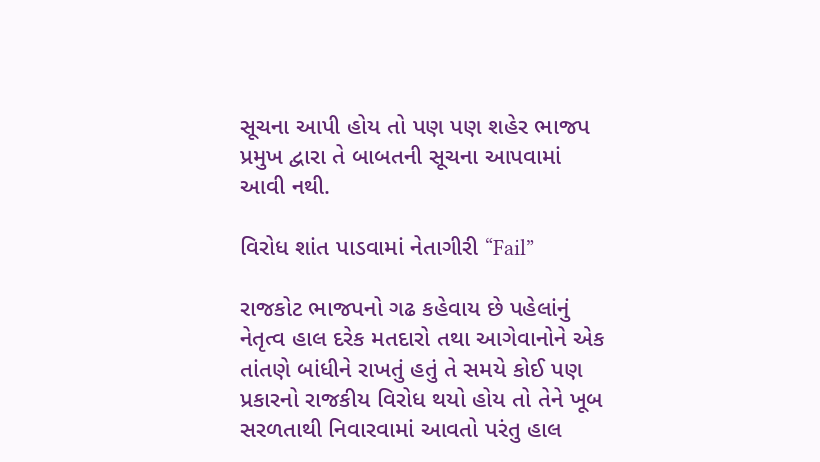સૂચના આપી હોય તો પણ પણ શહેર ભાજપ પ્રમુખ દ્વારા તે બાબતની સૂચના આપવામાં આવી નથી.

વિરોધ શાંત પાડવામાં નેતાગીરી “Fail”

રાજકોટ ભાજપનો ગઢ કહેવાય છે પહેલાંનું નેતૃત્વ હાલ દરેક મતદારો તથા આગેવાનોને એક તાંતણે બાંધીને રાખતું હતું તે સમયે કોઈ પણ પ્રકારનો રાજકીય વિરોધ થયો હોય તો તેને ખૂબ સરળતાથી નિવારવામાં આવતો પરંતુ હાલ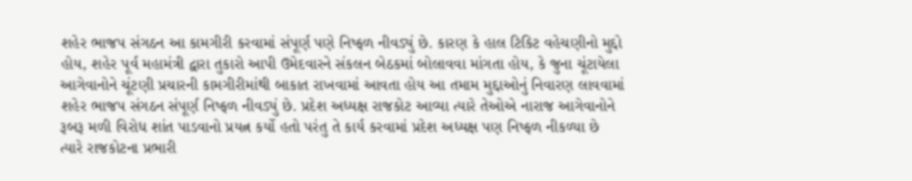શહેર ભાજપ સંગઠન આ કામગીરી કરવામાં સંપૂર્ણ પણે નિષ્ફળ નીવડ્યું છે. કારણ કે હાલ ટિકિટ વહેચણીનો મુદ્દો હોય, શહેર પૂર્વ મહામંત્રી દ્વારા તુકારો આપી ઉમેદવારને સંકલન બેઠકમાં બોલાવવા માંગતા હોય, કે જુના ચૂંટાયેલા આગેવાનોને ચૂંટણી પ્રચારની કામગીરીમાંથી બાકાત રાખવામાં આવતા હોય આ તમામ મુદ્દાઓનું નિવારણ લાવવામાં શહેર ભાજપ સંગઠન સંપૂર્ણ નિષ્ફળ નીવડ્યું છે. પ્રદેશ અધ્યક્ષ રાજકોટ આવ્યા ત્યારે તેઓએ નારાજ આગેવાનોને રૂબરૂ મળી વિરોધ શાંત પાડવાનો પ્રયત્ન કર્યો હતો પરંતુ તે કાર્ય કરવામાં પ્રદેશ અધ્યક્ષ પણ નિષ્ફળ નીકળ્યા છે ત્યારે રાજકોટના પ્રભારી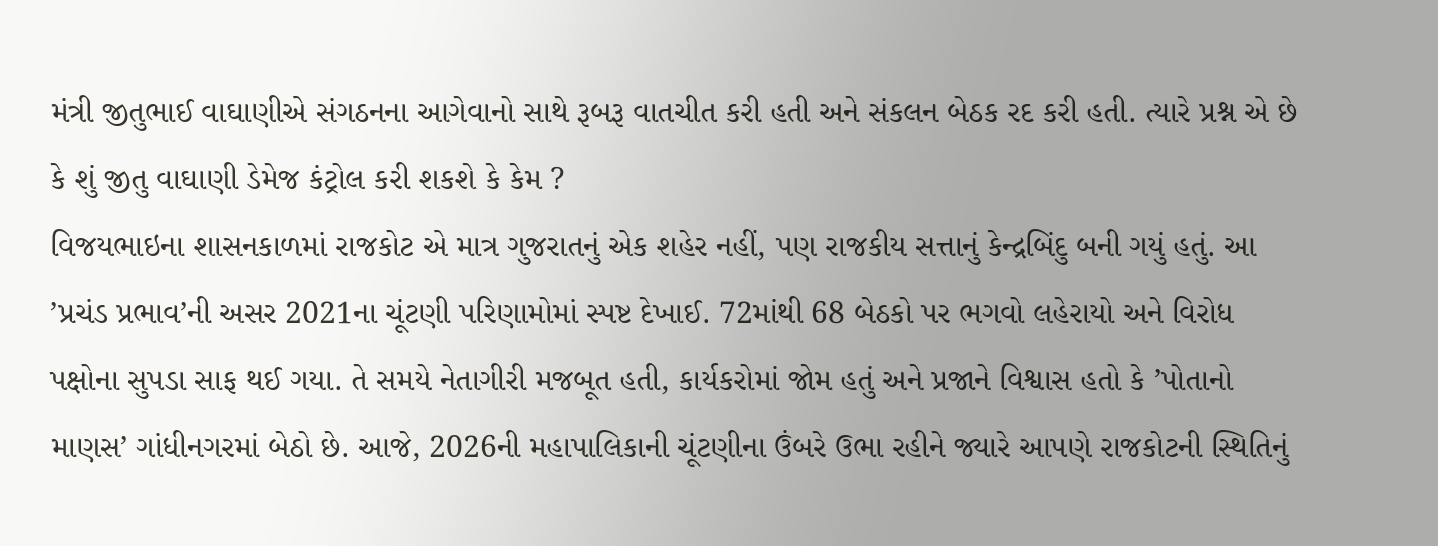મંત્રી જીતુભાઈ વાઘાણીએ સંગઠનના આગેવાનો સાથે રૂબરૂ વાતચીત કરી હતી અને સંકલન બેઠક રદ કરી હતી. ત્યારે પ્રશ્ન એ છે કે શું જીતુ વાઘાણી ડેમેજ કંટ્રોલ કરી શકશે કે કેમ ?
વિજયભાઇના શાસનકાળમાં રાજકોટ એ માત્ર ગુજરાતનું એક શહેર નહીં, પણ રાજકીય સત્તાનું કેન્દ્રબિંદુ બની ગયું હતું. આ ’પ્રચંડ પ્રભાવ’ની અસર 2021ના ચૂંટણી પરિણામોમાં સ્પષ્ટ દેખાઈ. 72માંથી 68 બેઠકો પર ભગવો લહેરાયો અને વિરોધ પક્ષોના સુપડા સાફ થઈ ગયા. તે સમયે નેતાગીરી મજબૂત હતી, કાર્યકરોમાં જોમ હતું અને પ્રજાને વિશ્વાસ હતો કે ’પોતાનો માણસ’ ગાંધીનગરમાં બેઠો છે. આજે, 2026ની મહાપાલિકાની ચૂંટણીના ઉંબરે ઉભા રહીને જ્યારે આપણે રાજકોટની સ્થિતિનું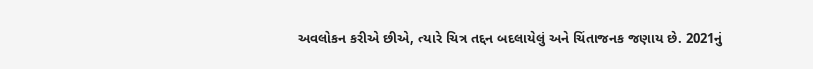અવલોકન કરીએ છીએ, ત્યારે ચિત્ર તદ્દન બદલાયેલું અને ચિંતાજનક જણાય છે. 2021નું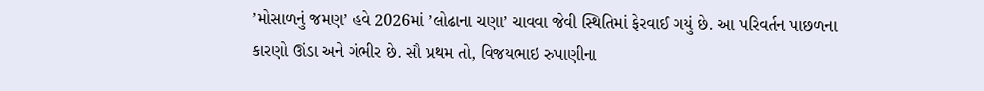’મોસાળનું જમણ’ હવે 2026માં ’લોઢાના ચણા’ ચાવવા જેવી સ્થિતિમાં ફેરવાઈ ગયું છે. આ પરિવર્તન પાછળના કારણો ઊંડા અને ગંભીર છે. સૌ પ્રથમ તો, વિજયભાઇ રુપાણીના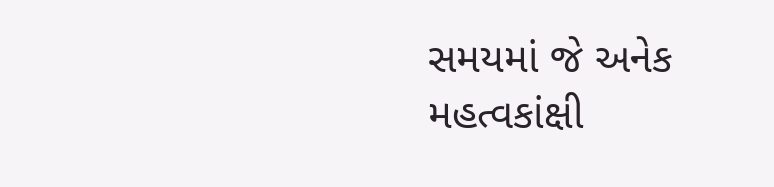સમયમાં જે અનેક મહત્વકાંક્ષી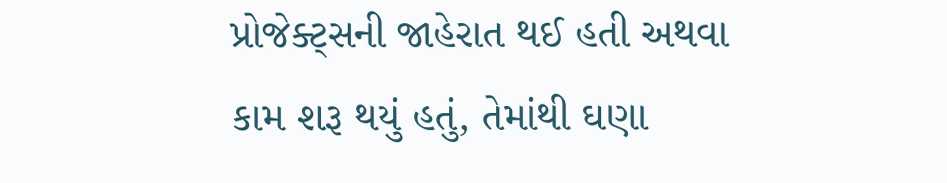પ્રોજેક્ટ્સની જાહેરાત થઈ હતી અથવા કામ શરૂ થયું હતું, તેમાંથી ઘણા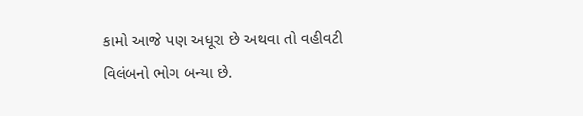કામો આજે પણ અધૂરા છે અથવા તો વહીવટી વિલંબનો ભોગ બન્યા છે.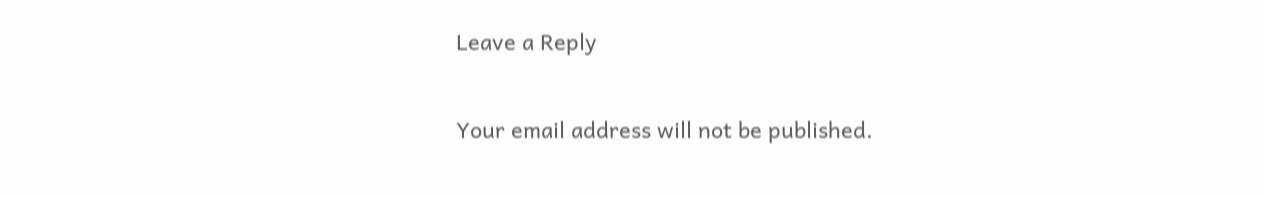Leave a Reply

Your email address will not be published.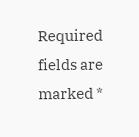Required fields are marked *